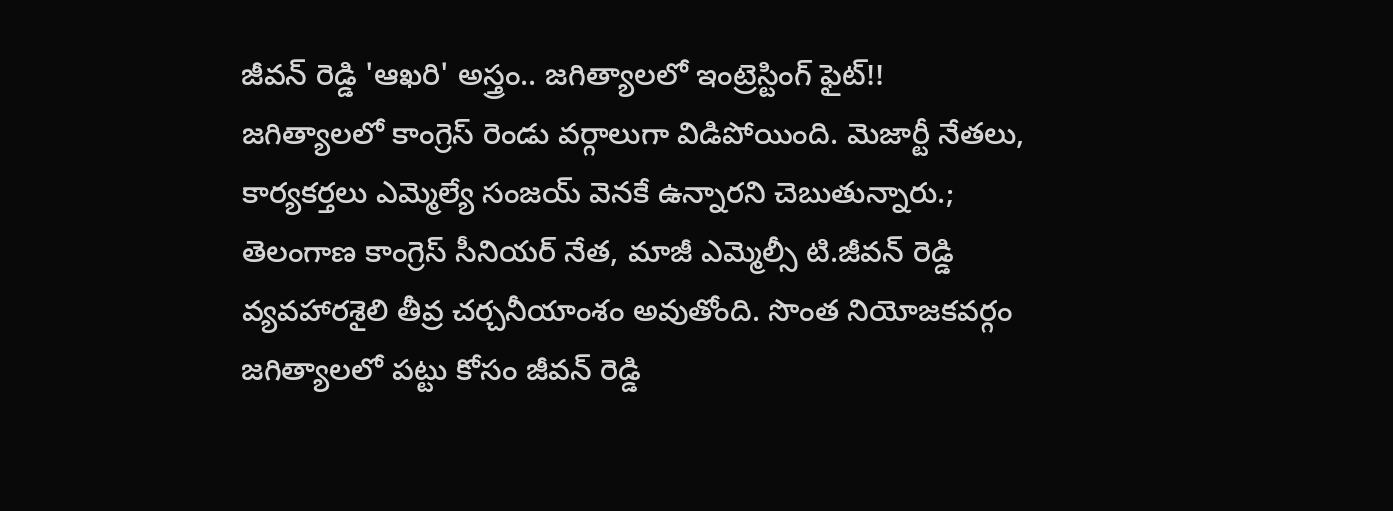జీవన్ రెడ్డి 'ఆఖరి' అస్త్రం.. జగిత్యాలలో ఇంట్రెస్టింగ్ ఫైట్!!
జగిత్యాలలో కాంగ్రెస్ రెండు వర్గాలుగా విడిపోయింది. మెజార్టీ నేతలు, కార్యకర్తలు ఎమ్మెల్యే సంజయ్ వెనకే ఉన్నారని చెబుతున్నారు.;
తెలంగాణ కాంగ్రెస్ సీనియర్ నేత, మాజీ ఎమ్మెల్సీ టి.జీవన్ రెడ్డి వ్యవహారశైలి తీవ్ర చర్చనీయాంశం అవుతోంది. సొంత నియోజకవర్గం జగిత్యాలలో పట్టు కోసం జీవన్ రెడ్డి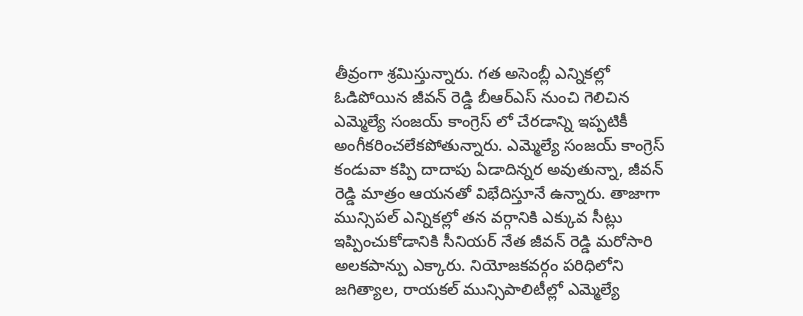తీవ్రంగా శ్రమిస్తున్నారు. గత అసెంబ్లీ ఎన్నికల్లో ఓడిపోయిన జీవన్ రెడ్డి బీఆర్ఎస్ నుంచి గెలిచిన ఎమ్మెల్యే సంజయ్ కాంగ్రెస్ లో చేరడాన్ని ఇప్పటికీ అంగీకరించలేకపోతున్నారు. ఎమ్మెల్యే సంజయ్ కాంగ్రెస్ కండువా కప్పి దాదాపు ఏడాదిన్నర అవుతున్నా, జీవన్ రెడ్డి మాత్రం ఆయనతో విభేదిస్తూనే ఉన్నారు. తాజాగా మున్సిపల్ ఎన్నికల్లో తన వర్గానికి ఎక్కువ సీట్లు ఇప్పించుకోడానికి సీనియర్ నేత జీవన్ రెడ్డి మరోసారి అలకపాన్పు ఎక్కారు. నియోజకవర్గం పరిధిలోని జగిత్యాల, రాయకల్ మున్సిపాలిటీల్లో ఎమ్మెల్యే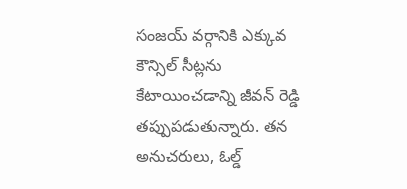సంజయ్ వర్గానికి ఎక్కువ కౌన్సిల్ సీట్లను కేటాయించడాన్ని జీవన్ రెడ్డి తప్పుపడుతున్నారు. తన అనుచరులు, ఓల్డ్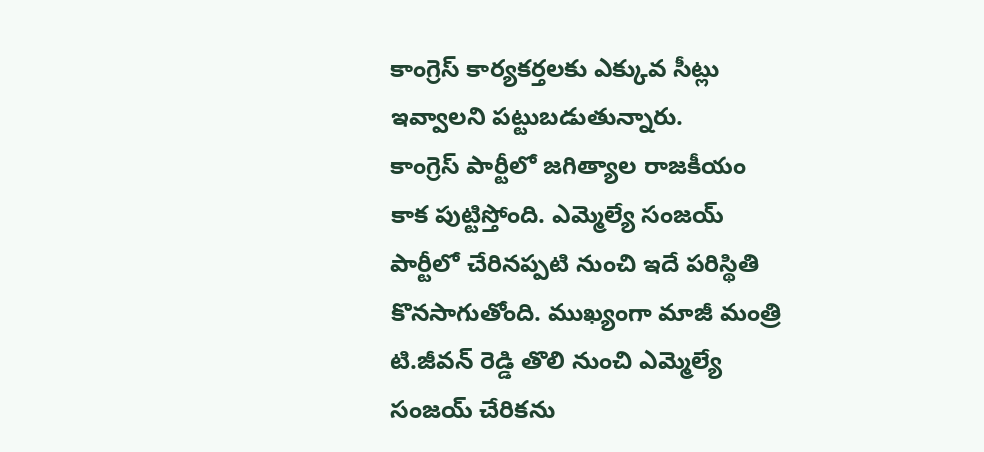కాంగ్రెస్ కార్యకర్తలకు ఎక్కువ సీట్లు ఇవ్వాలని పట్టుబడుతున్నారు.
కాంగ్రెస్ పార్టీలో జగిత్యాల రాజకీయం కాక పుట్టిస్తోంది. ఎమ్మెల్యే సంజయ్ పార్టీలో చేరినప్పటి నుంచి ఇదే పరిస్థితి కొనసాగుతోంది. ముఖ్యంగా మాజీ మంత్రి టి.జీవన్ రెడ్డి తొలి నుంచి ఎమ్మెల్యే సంజయ్ చేరికను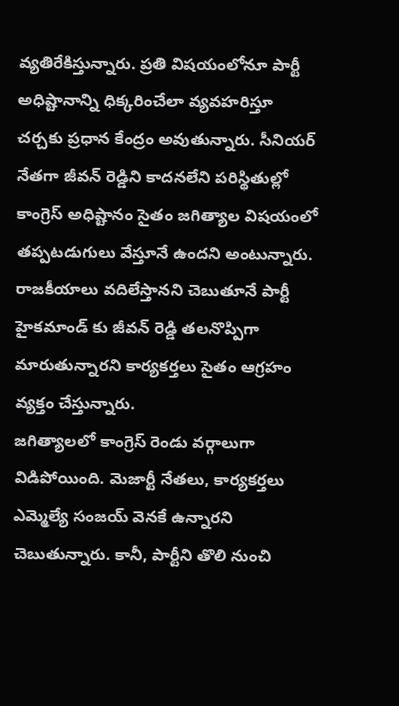వ్యతిరేకిస్తున్నారు. ప్రతి విషయంలోనూ పార్టీ అధిష్టానాన్ని ధిక్కరించేలా వ్యవహరిస్తూ చర్చకు ప్రధాన కేంద్రం అవుతున్నారు. సీనియర్ నేతగా జీవన్ రెడ్డిని కాదనలేని పరిస్థితుల్లో కాంగ్రెస్ అధిష్టానం సైతం జగిత్యాల విషయంలో తప్పటడుగులు వేస్తూనే ఉందని అంటున్నారు. రాజకీయాలు వదిలేస్తానని చెబుతూనే పార్టీ హైకమాండ్ కు జీవన్ రెడ్డి తలనొప్పిగా మారుతున్నారని కార్యకర్తలు సైతం ఆగ్రహం వ్యక్తం చేస్తున్నారు.
జగిత్యాలలో కాంగ్రెస్ రెండు వర్గాలుగా విడిపోయింది. మెజార్టీ నేతలు, కార్యకర్తలు ఎమ్మెల్యే సంజయ్ వెనకే ఉన్నారని చెబుతున్నారు. కానీ, పార్టీని తొలి నుంచి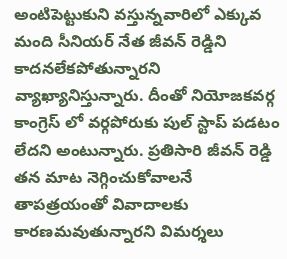అంటిపెట్టుకుని వస్తున్నవారిలో ఎక్కువ మంది సీనియర్ నేత జీవన్ రెడ్డిని కాదనలేకపోతున్నారని వ్యాఖ్యానిస్తున్నారు. దీంతో నియోజకవర్గ కాంగ్రెస్ లో వర్గపోరుకు పుల్ స్టాప్ పడటం లేదని అంటున్నారు. ప్రతిసారి జీవన్ రెడ్డి తన మాట నెగ్గించుకోవాలనే తాపత్రయంతో వివాదాలకు కారణమవుతున్నారని విమర్శలు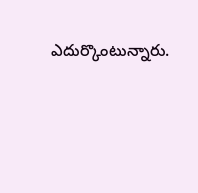ఎదుర్కొంటున్నారు.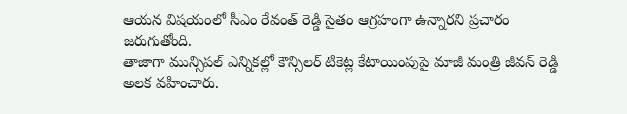ఆయన విషయంలో సీఎం రేవంత్ రెడ్డి సైతం ఆగ్రహంగా ఉన్నారని ప్రచారం జరుగుతోంది.
తాజాగా మున్సిపల్ ఎన్నికల్లో కౌన్సిలర్ టికెట్ల కేటాయింపుపై మాజీ మంత్రి జీవన్ రెడ్డి అలక వహించారు.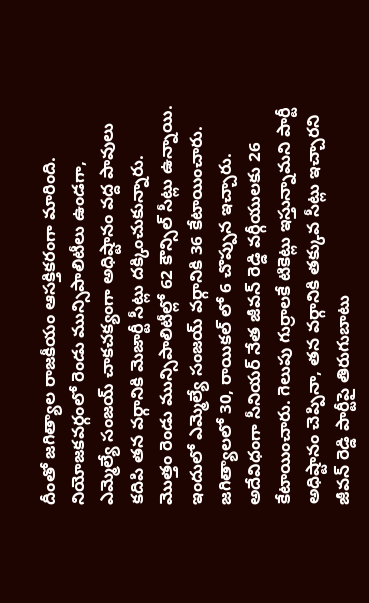దీంతో జగిత్యాల రాజకీయం ఆసక్తికరంగా మారింది. నియోజకవర్గంలో రెండు మున్సిపాలిటీలు ఉండగా, ఎమ్మెల్యే సంజయ్ చాకచక్యంగా అధిష్టానం వద్ద పావులు కదిపి తన వర్గానికి మెజార్టీ సీట్లు దక్కించుకున్నారు. మొత్తం రెండు మున్సిపాలిటీల్లో 62 కౌన్సిల్ సీట్లు ఉన్నాయి. ఇందులో ఎమ్మెల్యే సంజయ్ వర్గానికి 36 కేటాయించారు. జగిత్యాలలో 30, రాయికల్ లో 6 చొప్పున ఇచ్చారు. అదేవిధంగా సీనియర్ నేత జీవన్ రెడ్డి వర్గీయులకు 26 కేటాయించారు. గెలుపు గుర్రాలకే టికెట్లు ఇస్తున్నామని పార్టీ అధిష్టానం చెప్పినా, తన వర్గానికి తక్కువ సీట్లు ఇచ్చారని జీవన్ రెడ్డి పార్టీపై తిరుగుబాటు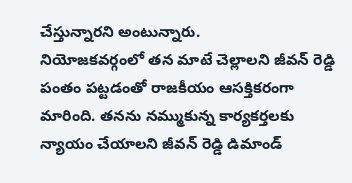చేస్తున్నారని అంటున్నారు.
నియోజకవర్గంలో తన మాటే చెల్లాలని జీవన్ రెడ్డి పంతం పట్టడంతో రాజకీయం ఆసక్తికరంగా మారింది. తనను నమ్ముకున్న కార్యకర్తలకు న్యాయం చేయాలని జీవన్ రెడ్డి డిమాండ్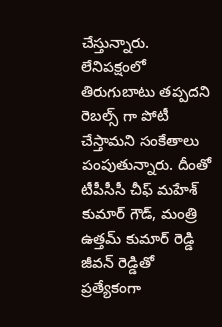చేస్తున్నారు. లేనిపక్షంలో తిరుగుబాటు తప్పదని రెబల్స్ గా పోటీ చేస్తామని సంకేతాలు పంపుతున్నారు. దీంతో టీపీసీసీ చీఫ్ మహేశ్ కుమార్ గౌడ్, మంత్రి ఉత్తమ్ కుమార్ రెడ్డి జీవన్ రెడ్డితో ప్రత్యేకంగా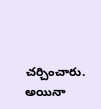చర్చించారు. అయినా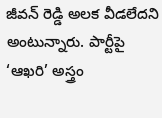జీవన్ రెడ్డి అలక వీడలేదని అంటున్నారు. పార్టీపై ‘ఆఖరి’ అస్త్రం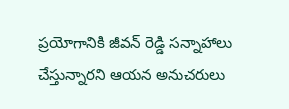ప్రయోగానికి జీవన్ రెడ్డి సన్నాహాలు చేస్తున్నారని ఆయన అనుచరులు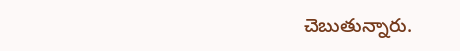చెబుతున్నారు.